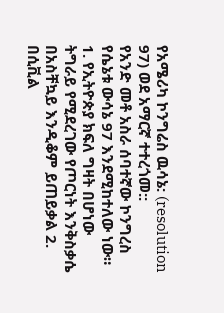የአሜሪካ ኮንግሬስ ዉሳኔ: (resolution 97) ወደ አማርኛ ተተረጎመ::
የአንድ መቶ አስራ ሰባተኛው ኮንግረስ የሴኔቱ ውሳኔ 97 እንደሚከተለው ነው። 1. የኢትዮጵያ ክፍለ ግዛት በሆነው ትግራይ የሚደረገው የጦርነት እንቅስቃሴ በአስቸኳይ እንዲቆም ይጠይቃል 2. በሲቪል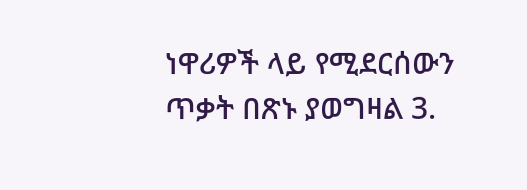ነዋሪዎች ላይ የሚደርሰውን ጥቃት በጽኑ ያወግዛል 3.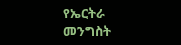የኤርትራ መንግስት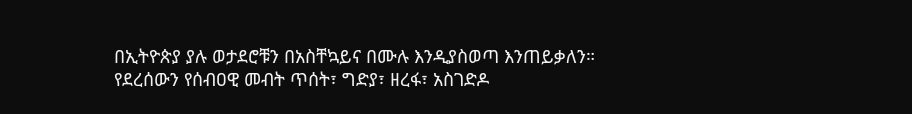በኢትዮጵያ ያሉ ወታደሮቹን በአስቸኳይና በሙሉ እንዲያስወጣ እንጠይቃለን። የደረሰውን የሰብዐዊ መብት ጥሰት፣ ግድያ፣ ዘረፋ፣ አስገድዶ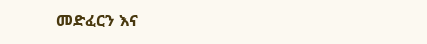መድፈርን እና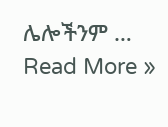ሌሎችንም …
Read More »